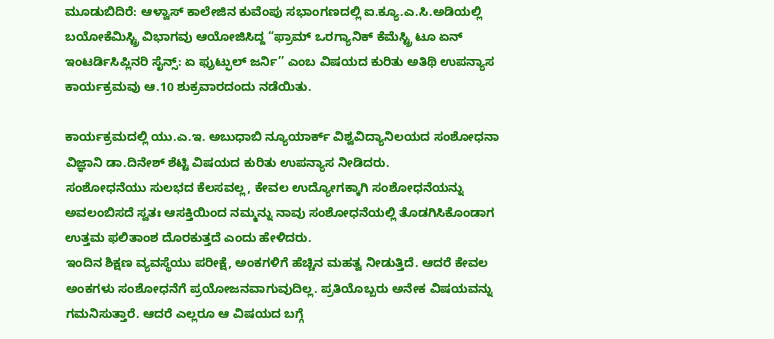ಮೂಡುಬಿದಿರೆ: ಆಳ್ವಾಸ್ ಕಾಲೇಜಿನ ಕುವೆಂಪು ಸಭಾಂಗಣದಲ್ಲಿ ಐ.ಕ್ಯೂ.ಎ.ಸಿ.ಅಡಿಯಲ್ಲಿ ಬಯೋಕೆಮಿಸ್ಟ್ರಿ ವಿಭಾಗವು ಆಯೋಜಿಸಿದ್ದ “ಫ್ರಾಮ್ ಒರಗ್ಯಾನಿಕ್ ಕೆಮೆಸ್ಟ್ರಿ ಟೂ ಏನ್ ಇಂಟರ್ಡಿಸಿಪ್ಲಿನರಿ ಸೈನ್ಸ್: ಏ ಫ್ರುಟ್ಫುಲ್ ಜರ್ನಿ’’ ಎಂಬ ವಿಷಯದ ಕುರಿತು ಅತಿಥಿ ಉಪನ್ಯಾಸ ಕಾರ್ಯಕ್ರಮವು ಆ.10 ಶುಕ್ರವಾರದಂದು ನಡೆಯಿತು.

ಕಾರ್ಯಕ್ರಮದಲ್ಲಿ ಯು.ಎ.ಇ. ಅಬುಧಾಬಿ ನ್ಯೂಯಾರ್ಕ್ ವಿಶ್ವವಿದ್ಯಾನಿಲಯದ ಸಂಶೋಧನಾ ವಿಜ್ಞಾನಿ ಡಾ.ದಿನೇಶ್ ಶೆಟ್ಟಿ ವಿಷಯದ ಕುರಿತು ಉಪನ್ಯಾಸ ನೀಡಿದರು.
ಸಂಶೋಧನೆಯು ಸುಲಭದ ಕೆಲಸವಲ್ಲ, ಕೇವಲ ಉದ್ಯೋಗಕ್ಕಾಗಿ ಸಂಶೋಧನೆಯನ್ನು ಅವಲಂಬಿಸದೆ ಸ್ವತಃ ಆಸಕ್ತಿಯಿಂದ ನಮ್ಮನ್ನು ನಾವು ಸಂಶೋಧನೆಯಲ್ಲಿ ತೊಡಗಿಸಿಕೊಂಡಾಗ ಉತ್ತಮ ಫಲಿತಾಂಶ ದೊರಕುತ್ತದೆ ಎಂದು ಹೇಳಿದರು.
ಇಂದಿನ ಶಿಕ್ಷಣ ವ್ಯವಸ್ಥೆಯು ಪರೀಕ್ಷೆ, ಅಂಕಗಳಿಗೆ ಹೆಚ್ಚಿನ ಮಹತ್ವ ನೀಡುತ್ತಿದೆ. ಆದರೆ ಕೇವಲ ಅಂಕಗಳು ಸಂಶೋಧನೆಗೆ ಪ್ರಯೋಜನವಾಗುವುದಿಲ್ಲ. ಪ್ರತಿಯೊಬ್ಬರು ಅನೇಕ ವಿಷಯವನ್ನು ಗಮನಿಸುತ್ತಾರೆ. ಆದರೆ ಎಲ್ಲರೂ ಆ ವಿಷಯದ ಬಗ್ಗೆ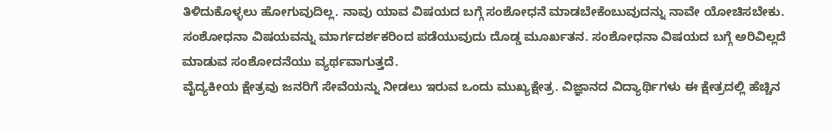ತಿಳಿದುಕೊಳ್ಳಲು ಹೋಗುವುದಿಲ್ಲ. ನಾವು ಯಾವ ವಿಷಯದ ಬಗ್ಗೆ ಸಂಶೋಧನೆ ಮಾಡಬೇಕೆಂಬುವುದನ್ನು ನಾವೇ ಯೋಚಿಸಬೇಕು. ಸಂಶೋಧನಾ ವಿಷಯವನ್ನು ಮಾರ್ಗದರ್ಶಕರಿಂದ ಪಡೆಯುವುದು ದೊಡ್ಡ ಮೂರ್ಖತನ. ಸಂಶೋಧನಾ ವಿಷಯದ ಬಗ್ಗೆ ಅರಿವಿಲ್ಲದೆ ಮಾಡುವ ಸಂಶೋದನೆಯು ವ್ಯರ್ಥವಾಗುತ್ತದೆ.
ವೈದ್ಯಕೀಯ ಕ್ಷೇತ್ರವು ಜನರಿಗೆ ಸೇವೆಯನ್ನು ನೀಡಲು ಇರುವ ಒಂದು ಮುಖ್ಯಕ್ಷೇತ್ರ. ವಿಜ್ಞಾನದ ವಿದ್ಯಾರ್ಥಿಗಳು ಈ ಕ್ಷೇತ್ರದಲ್ಲಿ ಹೆಚ್ಚಿನ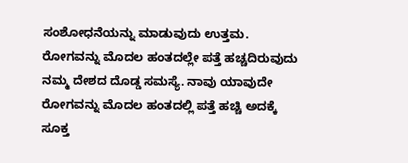ಸಂಶೋಧನೆಯನ್ನು ಮಾಡುವುದು ಉತ್ತಮ. ರೋಗವನ್ನು ಮೊದಲ ಹಂತದಲ್ಲೇ ಪತ್ತೆ ಹಚ್ಚದಿರುವುದು ನಮ್ಮ ದೇಶದ ದೊಡ್ಡ ಸಮಸ್ಯೆ. ನಾವು ಯಾವುದೇ ರೋಗವನ್ನು ಮೊದಲ ಹಂತದಲ್ಲಿ ಪತ್ತೆ ಹಚ್ಚಿ ಅದಕ್ಕೆ ಸೂಕ್ತ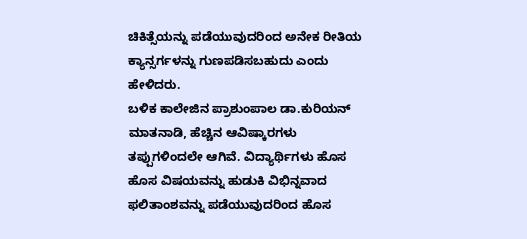ಚಿಕಿತ್ಸೆಯನ್ನು ಪಡೆಯುವುದರಿಂದ ಅನೇಕ ರೀತಿಯ ಕ್ಯಾನ್ಸರ್ಗಳನ್ನು ಗುಣಪಡಿಸಬಹುದು ಎಂದು ಹೇಳಿದರು.
ಬಳಿಕ ಕಾಲೇಜಿನ ಪ್ರಾಶುಂಪಾಲ ಡಾ.ಕುರಿಯನ್ ಮಾತನಾಡಿ, ಹೆಚ್ಚಿನ ಆವಿಷ್ಕಾರಗಳು ತಪ್ಪುಗಳಿಂದಲೇ ಆಗಿವೆ. ವಿದ್ಯಾರ್ಥಿಗಳು ಹೊಸ ಹೊಸ ವಿಷಯವನ್ನು ಹುಡುಕಿ ವಿಭಿನ್ನವಾದ ಫಲಿತಾಂಶವನ್ನು ಪಡೆಯುವುದರಿಂದ ಹೊಸ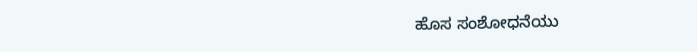ಹೊಸ ಸಂಶೋಧನೆಯು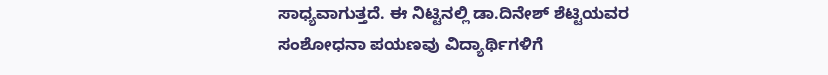ಸಾಧ್ಯವಾಗುತ್ತದೆ. ಈ ನಿಟ್ಟಿನಲ್ಲಿ ಡಾ.ದಿನೇಶ್ ಶೆಟ್ಟಿಯವರ ಸಂಶೋಧನಾ ಪಯಣವು ವಿದ್ಯಾರ್ಥಿಗಳಿಗೆ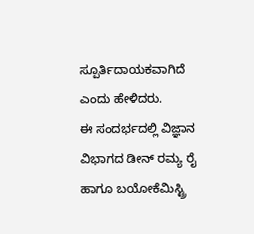ಸ್ಪೂರ್ತಿದಾಯಕವಾಗಿದೆ ಎಂದು ಹೇಳಿದರು.
ಈ ಸಂದರ್ಭದಲ್ಲಿ ವಿಜ್ಞಾನ ವಿಭಾಗದ ಡೀನ್ ರಮ್ಯ ರೈ ಹಾಗೂ ಬಯೋಕೆಮಿಸ್ಟ್ರಿ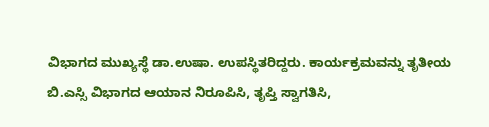ವಿಭಾಗದ ಮುಖ್ಯಸ್ಥೆ ಡಾ.ಉಷಾ. ಉಪಸ್ಥಿತರಿದ್ದರು. ಕಾರ್ಯಕ್ರಮವನ್ನು ತೃತೀಯ ಬಿ.ಎಸ್ಸಿ ವಿಭಾಗದ ಆಯಾನ ನಿರೂಪಿಸಿ, ತೃಪ್ತಿ ಸ್ವಾಗತಿಸಿ,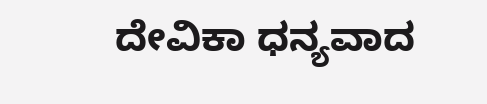ದೇವಿಕಾ ಧನ್ಯವಾದ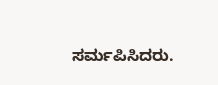ಸರ್ಮಪಿಸಿದರು.